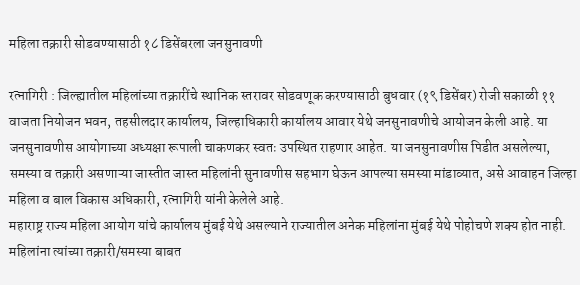महिला तक्रारी सोडवण्यासाठी १८ डिसेंबरला जनसुनावणी

रत्नागिरी : जिल्ह्यातील महिलांच्या तक्रारींचे स्थानिक स्तरावर सोडवणूक करण्यासाठी बुधवार (१९ डिसेंबर) रोजी सकाळी ११ वाजता नियोजन भवन, तहसीलदार कार्यालय, जिल्हाधिकारी कार्यालय आवार येथे जनसुनावणीचे आयोजन केली आहे. या जनसुनावणीस आयोगाच्या अध्यक्षा रूपाली चाकणकर स्वतः उपस्थित राहणार आहेत. या जनसुनावणीस पिडीत असलेल्या, समस्या व तक्रारी असणाऱ्या जास्तीत जास्त महिलांनी सुनावणीस सहभाग घेऊन आपल्या समस्या मांडाव्यात, असे आवाहन जिल्हा महिला व बाल विकास अधिकारी, रत्नागिरी यांनी केलेले आहे.
महाराष्ट्र राज्य महिला आयोग यांचे कार्यालय मुंबई येथे असल्याने राज्यातील अनेक महिलांना मुंबई येथे पोहोचणे शक्य होत नाही. महिलांना त्यांच्या तक्रारी/समस्या बाबत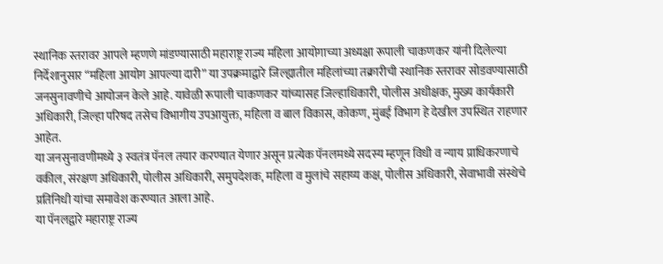स्थानिक स्तरावर आपले म्हणणे मांडण्यासाठी महाराष्ट्र राज्य महिला आयोगाच्या अध्यक्षा रूपाली चाकणकर यांनी दिलेल्या निर्देशानुसार “महिला आयोग आपल्या दारी” या उपक्रमाद्वारे जिल्ह्यातील महिलांच्या तक्रारीची स्थानिक स्तरावर सोडवण्यासाठी जनसुनावणीचे आयोजन केले आहे. यावेळी रूपाली चाकणकर यांच्यासह जिल्हाधिकारी, पोलीस अधीक्षक, मुख्य कार्यकारी अधिकारी, जिल्हा परिषद तसेच विभागीय उपआयुक्त, महिला व बाल विकास, कोकण, मुंबई विभाग हे देखील उपस्थित राहणार आहेत.
या जनसुनावणीमध्ये ३ स्वतंत्र पॅनल तयार करण्यात येणार असून प्रत्येक पॅनलमध्ये सदस्य म्हणून विधी व न्याय प्राधिकरणाचे वकील, संरक्षण अधिकारी, पोलीस अधिकारी, समुपदेशक, महिला व मुलांचे सहाय्य कक्ष, पोलीस अधिकारी, सेवाभावी संस्थेचे प्रतिनिधी यांचा समावेश करण्यात आला आहे.
या पॅनलद्वारे महाराष्ट्र राज्य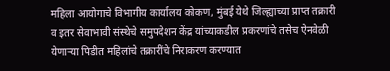महिला आयोगाचे विभागीय कार्यालय कोकण, मुंबई येथे जिल्ह्याच्या प्राप्त तक्रारी व इतर सेवाभावी संस्थेचे समुपदेशन केंद्र यांच्याकडील प्रकरणांचे तसेच ऐनवेळी येणाऱ्या पिडीत महिलांचे तक्रारींचे निराकरण करण्यात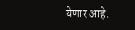येणार आहे.